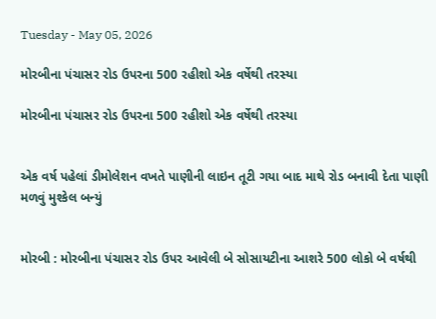Tuesday - May 05, 2026

મોરબીના પંચાસર રોડ ઉપરના 500 રહીશો એક વર્ષેથી તરસ્યા

મોરબીના પંચાસર રોડ ઉપરના 500 રહીશો એક વર્ષેથી તરસ્યા


એક વર્ષ પહેલાં ડીમોલેશન વખતે પાણીની લાઇન તૂટી ગયા બાદ માથે રોડ બનાવી દેતા પાણી મળવું મુશ્કેલ બન્યું


મોરબી : મોરબીના પંચાસર રોડ ઉપર આવેલી બે સોસાયટીના આશરે 500 લોકો બે વર્ષથી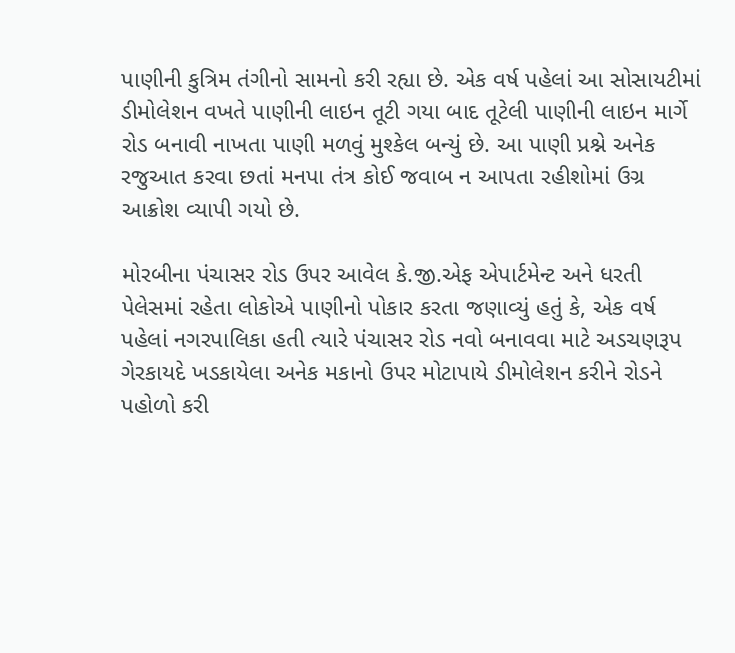પાણીની કુત્રિમ તંગીનો સામનો કરી રહ્યા છે. એક વર્ષ પહેલાં આ સોસાયટીમાં ડીમોલેશન વખતે પાણીની લાઇન તૂટી ગયા બાદ તૂટેલી પાણીની લાઇન માર્ગે રોડ બનાવી નાખતા પાણી મળવું મુશ્કેલ બન્યું છે. આ પાણી પ્રશ્ને અનેક રજુઆત કરવા છતાં મનપા તંત્ર કોઈ જવાબ ન આપતા રહીશોમાં ઉગ્ર આક્રોશ વ્યાપી ગયો છે.

મોરબીના પંચાસર રોડ ઉપર આવેલ કે.જી.એફ એપાર્ટમેન્ટ અને ધરતી પેલેસમાં રહેતા લોકોએ પાણીનો પોકાર કરતા જણાવ્યું હતું કે, એક વર્ષ પહેલાં નગરપાલિકા હતી ત્યારે પંચાસર રોડ નવો બનાવવા માટે અડચણરૂપ ગેરકાયદે ખડકાયેલા અનેક મકાનો ઉપર મોટાપાયે ડીમોલેશન કરીને રોડને પહોળો કરી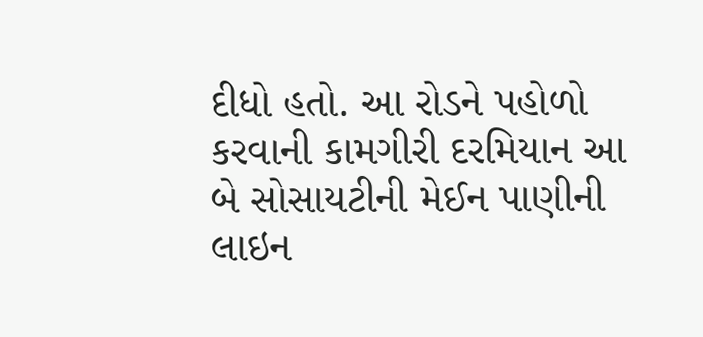દીધો હતો. આ રોડને પહોળો કરવાની કામગીરી દરમિયાન આ બે સોસાયટીની મેઈન પાણીની લાઇન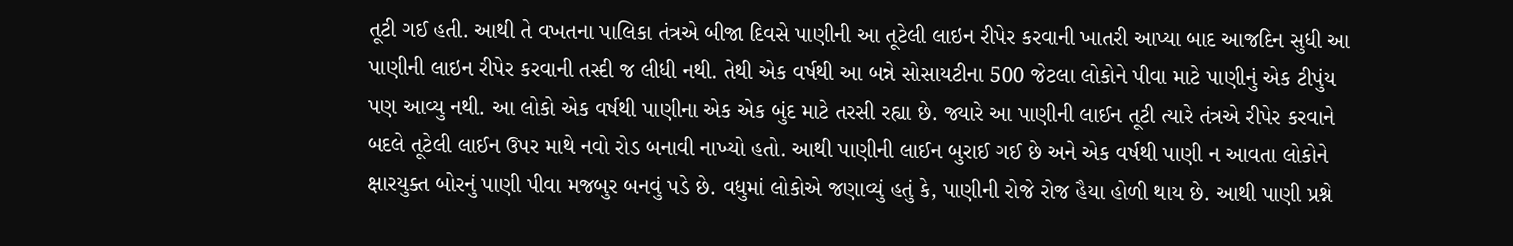તૂટી ગઈ હતી. આથી તે વખતના પાલિકા તંત્રએ બીજા દિવસે પાણીની આ તૂટેલી લાઇન રીપેર કરવાની ખાતરી આપ્યા બાદ આજદિન સુધી આ પાણીની લાઇન રીપેર કરવાની તસ્દી જ લીધી નથી. તેથી એક વર્ષથી આ બન્ને સોસાયટીના 500 જેટલા લોકોને પીવા માટે પાણીનું એક ટીપુંય પણ આવ્યુ નથી. આ લોકો એક વર્ષથી પાણીના એક એક બુંદ માટે તરસી રહ્યા છે. જ્યારે આ પાણીની લાઈન તૂટી ત્યારે તંત્રએ રીપેર કરવાને બદલે તૂટેલી લાઈન ઉપર માથે નવો રોડ બનાવી નાખ્યો હતો. આથી પાણીની લાઈન બુરાઈ ગઈ છે અને એક વર્ષથી પાણી ન આવતા લોકોને ક્ષારયુક્ત બોરનું પાણી પીવા મજબુર બનવું પડે છે. વધુમાં લોકોએ જણાવ્યું હતું કે, પાણીની રોજે રોજ હૈયા હોળી થાય છે. આથી પાણી પ્રશ્ને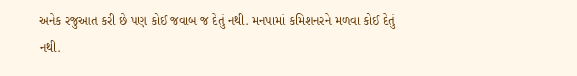અનેક રજુઆત કરી છે પણ કોઈ જવાબ જ દેતું નથી. મનપામાં કમિશનરને મળવા કોઈ દેતું નથી.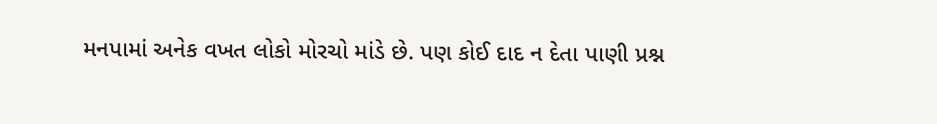મનપામાં અનેક વખત લોકો મોરચો માંડે છે. પણ કોઈ દાદ ન દેતા પાણી પ્રશ્ન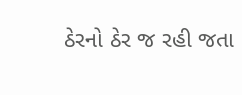ઠેરનો ઠેર જ રહી જતા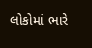લોકોમાં ભારે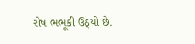રોષ ભભૂકી ઉઠ્યો છે.